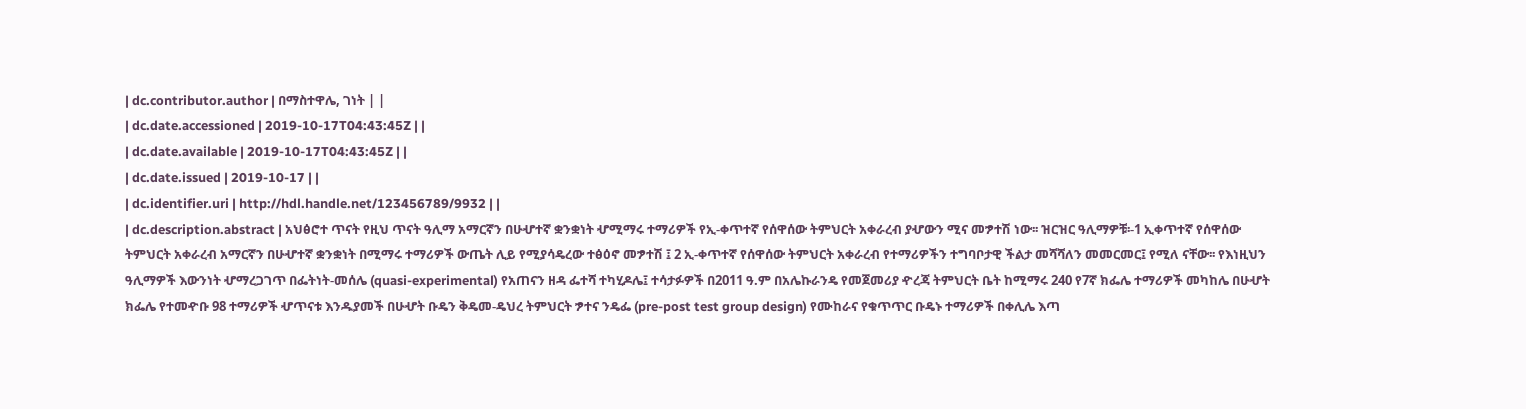| dc.contributor.author | በማስተዋሌ, ገነት | |
| dc.date.accessioned | 2019-10-17T04:43:45Z | |
| dc.date.available | 2019-10-17T04:43:45Z | |
| dc.date.issued | 2019-10-17 | |
| dc.identifier.uri | http://hdl.handle.net/123456789/9932 | |
| dc.description.abstract | አህፅሮተ ጥናት የዚህ ጥናት ዓሊማ አማርኛን በሁሇተኛ ቋንቋነት ሇሚማሩ ተማሪዎች የኢ-ቀጥተኛ የሰዋሰው ትምህርት አቀራረብ ያሇውን ሚና መፇተሽ ነው፡፡ ዝርዝር ዓሊማዎቹ፡-1 ኢቀጥተኛ የሰዋሰው ትምህርት አቀራረብ አማርኛን በሁሇተኛ ቋንቋነት በሚማሩ ተማሪዎች ውጤት ሊይ የሚያሳዴረው ተፅዕኖ መፇተሽ ፤ 2 ኢ-ቀጥተኛ የሰዋሰው ትምህርት አቀራረብ የተማሪዎችን ተግባቦታዊ ችልታ መሻሻለን መመርመር፤ የሚለ ናቸው፡፡ የእነዚህን ዓሊማዎች እውንነት ሇማረጋገጥ በፌትነት-መሰሌ (quasi-experimental) የአጠናን ዘዳ ፌተሻ ተካሂዶሌ፤ ተሳታፉዎች በ2011 ዓ.ም በአሌኩራንዴ የመጀመሪያ ዯረጃ ትምህርት ቤት ከሚማሩ 240 የ7ኛ ክፌሌ ተማሪዎች መካከሌ በሁሇት ክፌሌ የተመዯቡ 98 ተማሪዎች ሇጥናቱ እንዱያመች በሁሇት ቡዴን ቅዴመ-ዴህረ ትምህርት ፇተና ንዴፌ (pre-post test group design) የሙከራና የቁጥጥር ቡዴኑ ተማሪዎች በቀሊሌ እጣ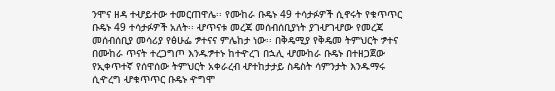ንሞና ዘዳ ተሇይተው ተመርጠዋሌ፡፡ የሙከራ ቡዴኑ 49 ተሳታፉዎች ሲኖሩት የቁጥጥር ቡዴኑ 49 ተሳታፉዎች አለት፡፡ ሇጥናቱ መረጃ መሰብሰቢያነት ያገሇገሇው የመረጃ መሰብሰቢያ መሳሪያ የፅሁፌ ፇተናና ምሌከታ ነው፡፡ በቅዴሚያ የቅዴመ ትምህርት ፇተና በሙከራ ጥናት ተረጋግጦ እንዱፇተኑ ከተዯረገ በኋሊ ሇሙከራ ቡዴኑ በተዘጋጀው የኢቀጥተኛ የሰዋሰው ትምህርት አቀራረብ ሇተከታታይ ስዴስት ሳምንታት እንዱማሩ ሲዯረግ ሇቁጥጥር ቡዴኑ ዯግሞ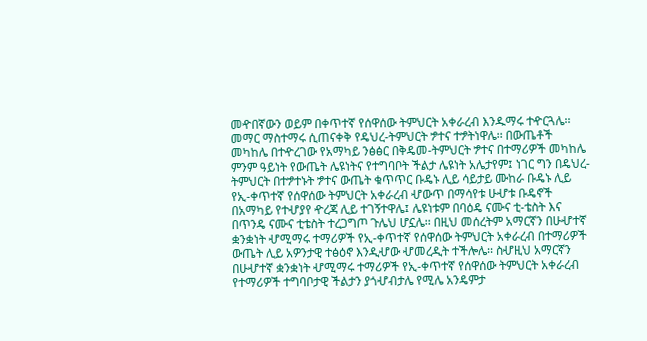መዯበኛውን ወይም በቀጥተኛ የሰዋሰው ትምህርት አቀራረብ እንዱማሩ ተዯርጓሌ፡፡ መማር ማስተማሩ ሲጠናቀቅ የዴህረ-ትምህርት ፇተና ተፇትነዋሌ፡፡ በውጤቶች መካከሌ በተዯረገው የአማካይ ንፅፅር በቅዴመ-ትምህርት ፇተና በተማሪዎች መካከሌ ምንም ዓይነት የውጤት ሌዩነትና የተግባቦት ችልታ ሌዩነት አሌታየም፤ ነገር ግን በዴህረ-ትምህርት በተፇተኑት ፇተና ውጤት ቁጥጥር ቡዴኑ ሊይ ሳይታይ ሙከራ ቡዴኑ ሊይ የኢ-ቀጥተኛ የሰዋሰው ትምህርት አቀራረብ ሇውጥ በማሳየቱ ሁሇቱ ቡዴኖች በአማካይ የተሇያየ ዯረጃ ሊይ ተገኝተዋሌ፤ ሌዩነቱም በባዕዴ ናሙና ቲ-ቴስት እና በጥንዴ ናሙና ቲቴስት ተረጋግጦ ጉሌህ ሆኗሌ፡፡ በዚህ መሰረትም አማርኛን በሁሇተኛ ቋንቋነት ሇሚማሩ ተማሪዎች የኢ-ቀጥተኛ የሰዋሰው ትምህርት አቀራረብ በተማሪዎች ውጤት ሊይ አዎንታዊ ተፅዕኖ እንዲሇው ሇመረዲት ተችሎሌ፡፡ ስሇዚህ አማርኛን በሁሇተኛ ቋንቋነት ሇሚማሩ ተማሪዎች የኢ-ቀጥተኛ የሰዋሰው ትምህርት አቀራረብ የተማሪዎች ተግባቦታዊ ችልታን ያጎሇብታሌ የሚሌ አንዴምታ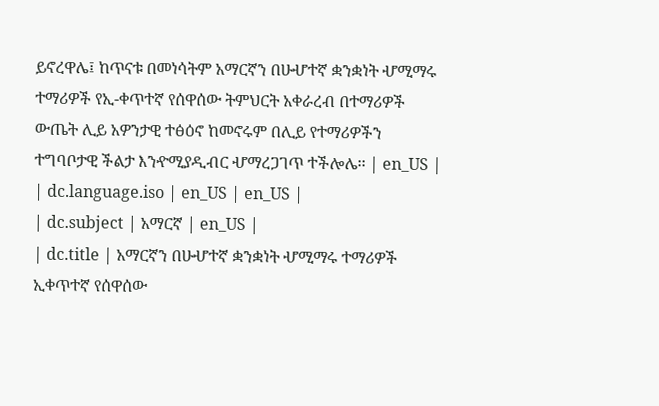ይኖረዋሌ፤ ከጥናቱ በመነሳትም አማርኛን በሁሇተኛ ቋንቋነት ሇሚማሩ ተማሪዎች የኢ-ቀጥተኛ የሰዋሰው ትምህርት አቀራረብ በተማሪዎች ውጤት ሊይ አዎንታዊ ተፅዕኖ ከመኖሩም በሊይ የተማሪዎችን ተግባቦታዊ ችልታ እንዯሚያዲብር ሇማረጋገጥ ተችሎሌ፡፡ | en_US |
| dc.language.iso | en_US | en_US |
| dc.subject | አማርኛ | en_US |
| dc.title | አማርኛን በሁሇተኛ ቋንቋነት ሇሚማሩ ተማሪዎች ኢቀጥተኛ የሰዋሰው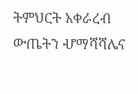ትምህርት አቀራረብ ውጤትን ሇማሻሻሌና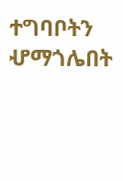ተግባቦትን ሇማጎሌበት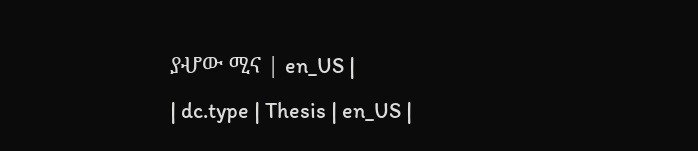ያሇው ሚና | en_US |
| dc.type | Thesis | en_US |